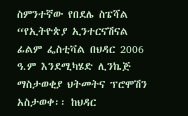ስምንተኛው የበደሌ ስፔሻል “የኢትዮጵያ ኢንተርናሽናል ፊልም ፌስቲቫል በህዳር 2006 ዓ.ም እንደሚካሄድ ሊንኬጅ ማስታወቂያ ህትመትና ፕሮሞሽን አስታወቀ፡፡ ከህዳር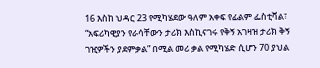16 እስከ ህዳር 23 የሚካሄደው ዓለም አቀፍ የፊልም ፌስቲቫል፣ “አፍሪካዊያን የራሳቸውን ታሪክ እስኪናገሩ የቅኝ አገዛዝ ታሪክ ቅኝ ገዢዎችን ያደምቃል” በሚል መሪ ቃል የሚካሄድ ሲሆን 70 ያህል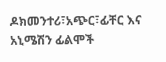ዶክመንተሪ፣አጭር፣ፊቸር እና አኒሜሽን ፊልሞች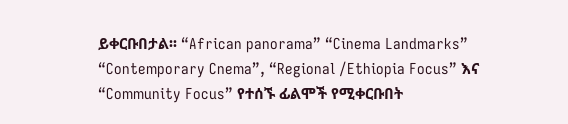ይቀርቡበታል፡፡ “African panorama” “Cinema Landmarks” “Contemporary Cnema”, “Regional /Ethiopia Focus” እና “Community Focus” የተሰኙ ፊልሞች የሚቀርቡበት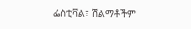ፌስቲቫል፣ ሽልማቶችም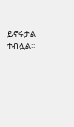ይኖሩታል ተብሏል፡፡